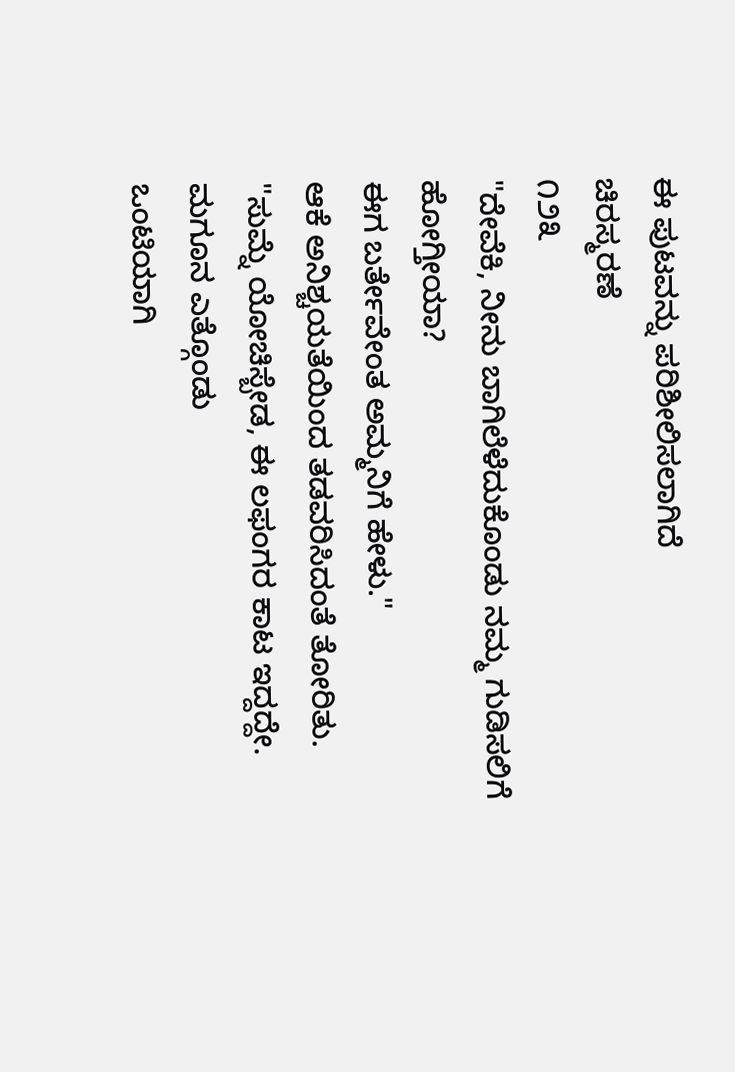ಈ ಪುಟವನ್ನು ಪರಿಶೀಲಿಸಲಾಗಿದೆ
ಚಿರಸ್ಮರಣೆ
೧೨೩
"ದೇವೆಕಿ, ನೀನು ಬಾಗಿಲೆಳೆದುಕೊಂಡು ನಮ್ಮ ಗುಡಿಸಲಿಗೆ ಹೋಗ್ತೀಯಾ?
ಈಗ ಬರ್ತೇವೇಂತ ಅಮ್ಮನಿಗೆ ಹೇಳು."
ಆಕೆ ಅನಿಶ್ಚಯತೆಯಿಂದ ತಡವರಿಸಿದಂತೆ ತೋರಿತು.
"ಸುಮ್ನೆ ಯೋಚಿಸ್ಬೇಡ, ಈ ಲಫಂಗರ ಕಾಟ ಇದ್ದದ್ದೇ. ಮಗೂನ ಎತ್ಗೊಂಡು
ಒಂಟಿಯಾಗಿ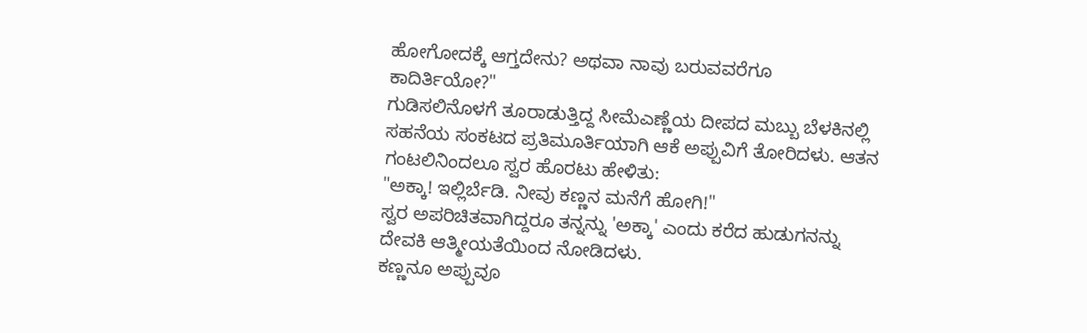ಹೋಗೋದಕ್ಕೆ ಆಗ್ತದೇನು? ಅಥವಾ ನಾವು ಬರುವವರೆಗೂ
ಕಾದಿರ್ತಿಯೋ?"
ಗುಡಿಸಲಿನೊಳಗೆ ತೂರಾಡುತ್ತಿದ್ದ ಸೀಮೆಎಣ್ಣೆಯ ದೀಪದ ಮಬ್ಬು ಬೆಳಕಿನಲ್ಲಿ
ಸಹನೆಯ ಸಂಕಟದ ಪ್ರತಿಮೂರ್ತಿಯಾಗಿ ಆಕೆ ಅಪ್ಪುವಿಗೆ ತೋರಿದಳು. ಆತನ
ಗಂಟಲಿನಿಂದಲೂ ಸ್ವರ ಹೊರಟು ಹೇಳಿತು:
"ಅಕ್ಕಾ! ಇಲ್ಲಿರ್ಬೆಡಿ. ನೀವು ಕಣ್ಣನ ಮನೆಗೆ ಹೋಗಿ!"
ಸ್ವರ ಅಪರಿಚಿತವಾಗಿದ್ದರೂ ತನ್ನನ್ನು 'ಅಕ್ಕಾ' ಎಂದು ಕರೆದ ಹುಡುಗನನ್ನು
ದೇವಕಿ ಆತ್ಮೀಯತೆಯಿಂದ ನೋಡಿದಳು.
ಕಣ್ಣನೂ ಅಪ್ಪುವೂ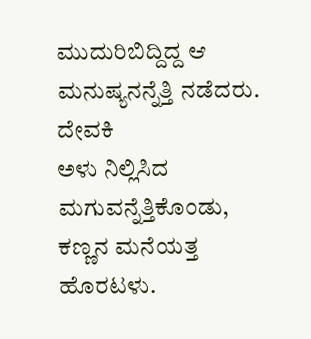ಮುದುರಿಬಿದ್ದಿದ್ದ ಆ ಮನುಷ್ಯನನ್ನೆತ್ತಿ ನಡೆದರು. ದೇವಕಿ
ಅಳು ನಿಲ್ಲಿಸಿದ ಮಗುವನ್ನೆತ್ತಿಕೊಂಡು, ಕಣ್ಣನ ಮನೆಯತ್ತ ಹೊರಟಳು.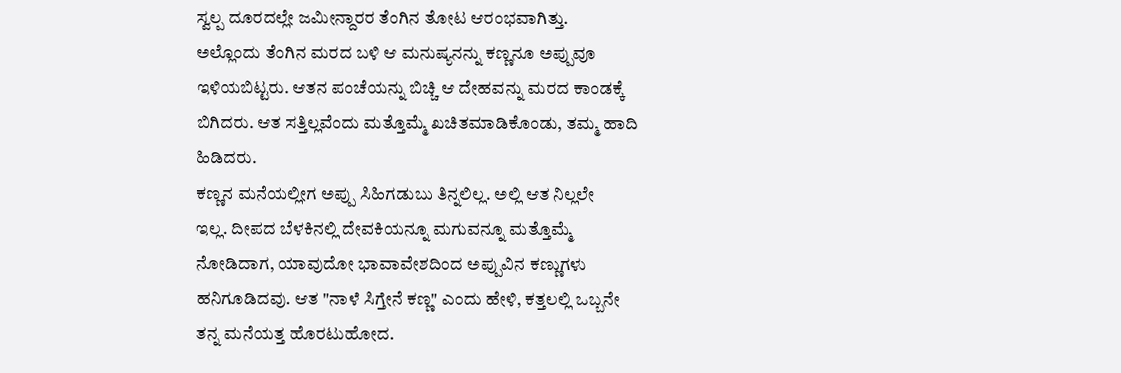ಸ್ವಲ್ಪ ದೂರದಲ್ಲೇ ಜಮೀನ್ದಾರರ ತೆಂಗಿನ ತೋಟ ಆರಂಭವಾಗಿತ್ತು.
ಅಲ್ಲೊಂದು ತೆಂಗಿನ ಮರದ ಬಳಿ ಆ ಮನುಷ್ಯನನ್ನು ಕಣ್ಣನೂ ಅಪ್ಪುವೂ
ಇಳಿಯಬಿಟ್ಟರು. ಆತನ ಪಂಚೆಯನ್ನು ಬಿಚ್ಚಿ ಆ ದೇಹವನ್ನು ಮರದ ಕಾಂಡಕ್ಕೆ
ಬಿಗಿದರು. ಆತ ಸತ್ತಿಲ್ಲವೆಂದು ಮತ್ತೊಮ್ಮೆ ಖಚಿತಮಾಡಿಕೊಂಡು, ತಮ್ಮ ಹಾದಿ
ಹಿಡಿದರು.
ಕಣ್ಣನ ಮನೆಯಲ್ಲೀಗ ಅಪ್ಪು ಸಿಹಿಗಡುಬು ತಿನ್ನಲಿಲ್ಲ. ಅಲ್ಲಿ ಆತ ನಿಲ್ಲಲೇ
ಇಲ್ಲ. ದೀಪದ ಬೆಳಕಿನಲ್ಲಿ ದೇವಕಿಯನ್ನೂ ಮಗುವನ್ನೂ ಮತ್ತೊಮ್ಮೆ
ನೋಡಿದಾಗ, ಯಾವುದೋ ಭಾವಾವೇಶದಿಂದ ಅಪ್ಪುವಿನ ಕಣ್ಣುಗಳು
ಹನಿಗೂಡಿದವು. ಆತ "ನಾಳೆ ಸಿಗ್ತೇನೆ ಕಣ್ಣ" ಎಂದು ಹೇಳಿ, ಕತ್ತಲಲ್ಲಿ ಒಬ್ಬನೇ
ತನ್ನ ಮನೆಯತ್ತ ಹೊರಟುಹೋದ.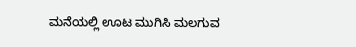ಮನೆಯಲ್ಲಿ ಊಟ ಮುಗಿಸಿ ಮಲಗುವ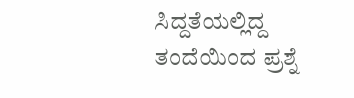ಸಿದ್ದತೆಯಲ್ಲಿದ್ದ ತಂದೆಯಿಂದ ಪ್ರಶ್ನೆ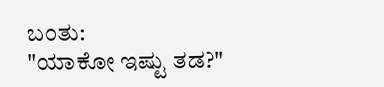ಬಂತು:
"ಯಾಕೋ ಇಷ್ಟು ತಡ?"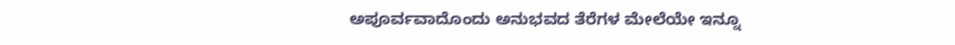ಅಪೂರ್ವವಾದೊಂದು ಅನುಭವದ ತೆರೆಗಳ ಮೇಲೆಯೇ ಇನ್ನೂ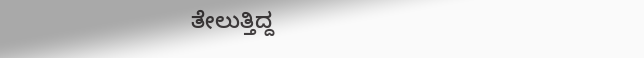ತೇಲುತ್ತಿದ್ದ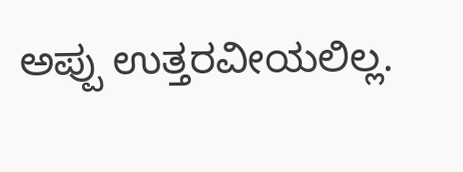ಅಪ್ಪು ಉತ್ತರವೀಯಲಿಲ್ಲ.